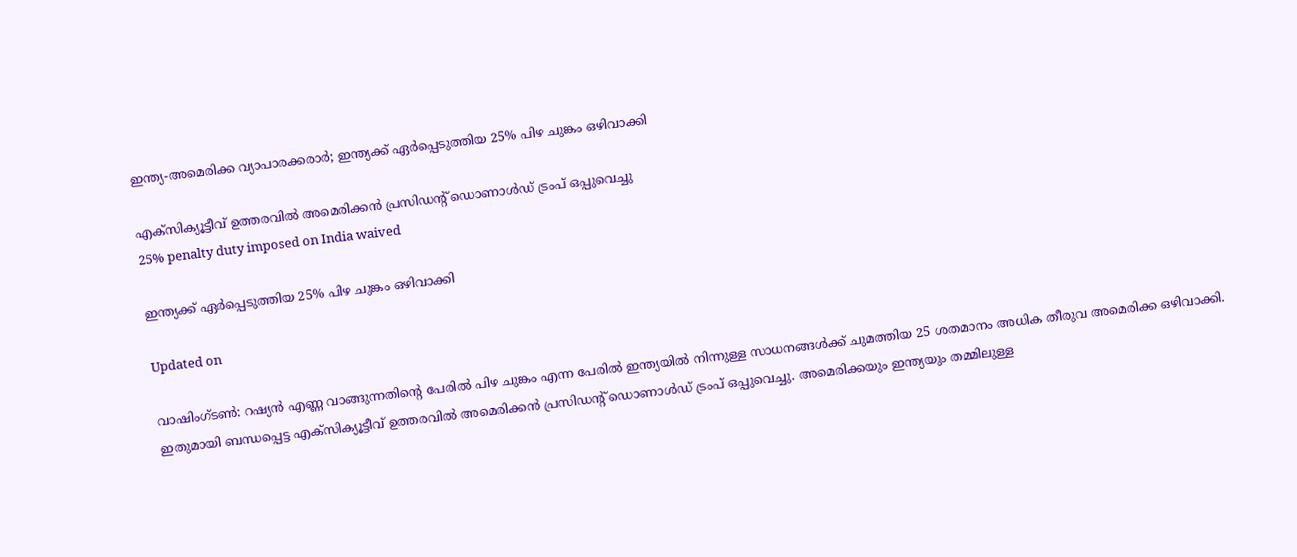ഇന്ത്യ-അമെരിക്ക വ്യാപാരക്കരാർ; ഇന്ത്യക്ക് ഏർപ്പെടുത്തിയ 25% പിഴ ചുങ്കം ഒഴിവാക്കി

എക്സിക്യൂട്ടീവ് ഉത്തരവിൽ അമെരിക്കൻ പ്രസിഡന്‍റ് ഡൊണാൾഡ് ട്രംപ് ഒപ്പുവെച്ചു
25% penalty duty imposed on India waived

ഇന്ത്യക്ക് ഏർപ്പെടുത്തിയ 25% പിഴ ചുങ്കം ഒഴിവാക്കി

Updated on

വാഷിംഗ്ടൺ: റഷ്യൻ എണ്ണ വാങ്ങുന്നതിന്‍റെ പേരിൽ പിഴ ചുങ്കം എന്ന പേരിൽ ഇന്ത്യയിൽ നിന്നുള്ള സാധനങ്ങൾക്ക് ചുമത്തിയ 25 ശതമാനം അധിക തീരുവ അമെരിക്ക ഒഴിവാക്കി. ഇതുമായി ബന്ധപ്പെട്ട എക്സിക്യൂട്ടീവ് ഉത്തരവിൽ അമെരിക്കൻ പ്രസിഡന്‍റ് ഡൊണാൾഡ് ട്രംപ് ഒപ്പുവെച്ചു. അമെരിക്കയും ഇന്ത്യയും തമ്മിലുള്ള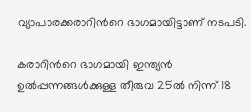വ്യാപാരക്കരാറിന്‍റെ ഭാഗമായിട്ടാണ് നടപടി.

കരാറിന്‍റെ ഭാഗമായി ഇന്ത്യൻ ഉൽപ്പന്നങ്ങൾക്കുള്ള തീരുവ 25ൽ നിന്ന് 18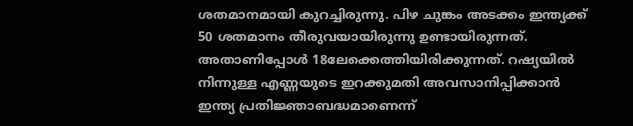ശതമാനമായി കുറച്ചിരുന്നു. പിഴ ചുങ്കം അടക്കം ഇന്ത്യക്ക് 50 ശതമാനം തീരുവയായിരുന്നു ഉണ്ടായിരുന്നത്. അതാണിപ്പോൾ 18ലേക്കെത്തിയിരിക്കുന്നത്. റഷ്യയിൽ നിന്നുള്ള എണ്ണ‍യുടെ ഇറക്കുമതി അവസാനിപ്പിക്കാൻ ഇന്ത്യ പ്രതിജ്ഞാബദ്ധമാണെന്ന്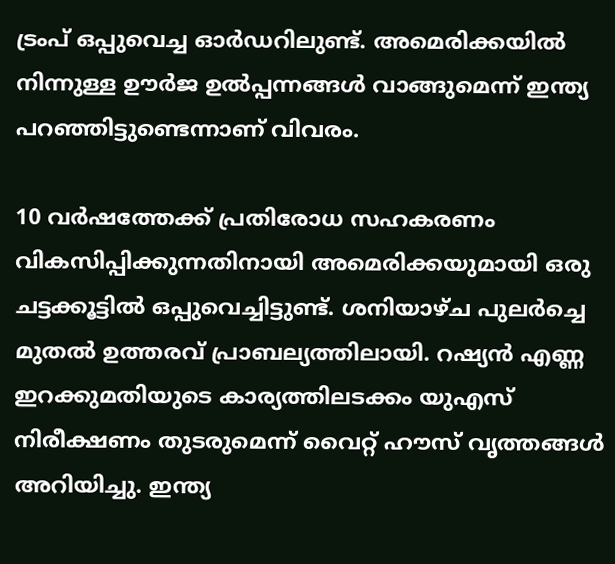ട്രംപ് ഒപ്പുവെച്ച ഓർഡറിലുണ്ട്. അമെരിക്കയിൽ നിന്നുള്ള ഊർജ ഉൽപ്പന്നങ്ങൾ വാങ്ങുമെന്ന് ഇന്ത്യ പറഞ്ഞിട്ടുണ്ടെന്നാണ് വിവരം.

10 വർഷത്തേക്ക് പ്രതിരോധ സഹകരണം വികസിപ്പിക്കുന്നതിനായി അമെരിക്കയുമായി ഒരു ചട്ടക്കൂട്ടിൽ ഒപ്പുവെച്ചിട്ടുണ്ട്. ശനിയാഴ്ച പുലർച്ചെ മുതൽ ഉത്തരവ് പ്രാബല്യത്തിലായി. റഷ്യൻ എണ്ണ ഇറക്കുമതിയുടെ കാര്യത്തിലടക്കം യുഎസ് നിരീക്ഷണം തുടരുമെന്ന് വൈറ്റ് ഹൗസ് വൃത്തങ്ങൾ അറിയിച്ചു. ഇന്ത്യ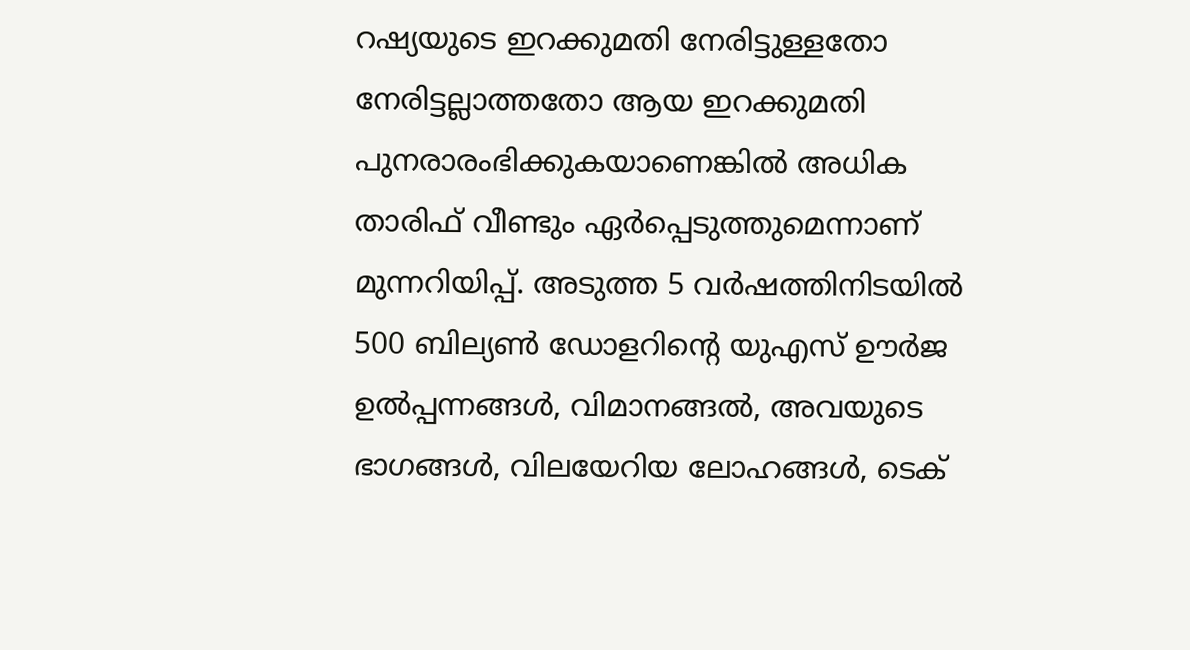റഷ്യയുടെ ഇറക്കുമതി നേരിട്ടുള്ളതോ നേരിട്ടല്ലാത്തതോ ആയ ഇറക്കുമതി പുനരാരംഭിക്കുകയാണെങ്കിൽ അധിക താരിഫ് വീണ്ടും ഏർപ്പെടുത്തുമെന്നാണ് മുന്നറിയിപ്പ്. അടുത്ത 5 വർഷത്തിനിടയിൽ 500 ബില്യൺ ഡോളറിന്‍റെ യുഎസ് ഊർജ ഉൽപ്പന്നങ്ങൾ, വിമാനങ്ങൽ, അവയുടെ ഭാഗങ്ങൾ, വിലയേറിയ ലോഹങ്ങൾ‌, ടെക്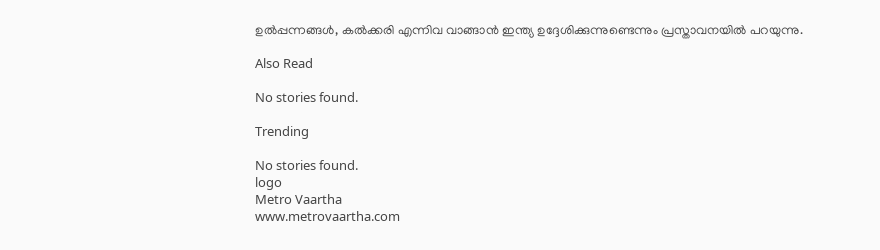ഉൽപ്പന്നങ്ങൾ, കൽക്കരി എന്നിവ വാങ്ങാൻ ഇന്ത്യ ഉദ്ദേശിക്കുന്നുണ്ടെന്നും പ്രസ്താവനയിൽ പറയുന്നു.

Also Read

No stories found.

Trending

No stories found.
logo
Metro Vaartha
www.metrovaartha.com